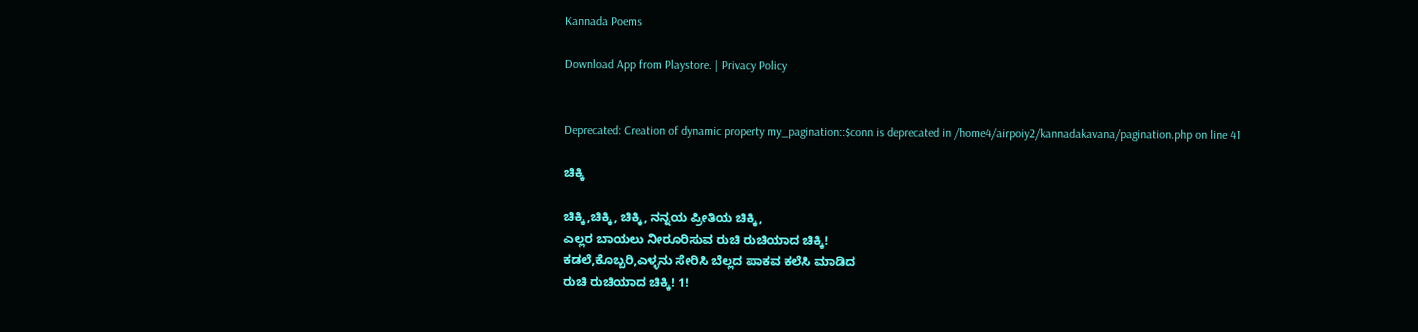Kannada Poems

Download App from Playstore. | Privacy Policy


Deprecated: Creation of dynamic property my_pagination::$conn is deprecated in /home4/airpoiy2/kannadakavana/pagination.php on line 41

ಚಿಕ್ಕಿ

ಚಿಕ್ಕಿ,ಚಿಕ್ಕಿ, ಚಿಕ್ಕಿ, ನನ್ನಯ ಪ್ರೀತಿಯ ಚಿಕ್ಕಿ,
ಎಲ್ಲರ ಬಾಯಲು ನೀರೂರಿಸುವ ರುಚಿ ರುಚಿಯಾದ ಚಿಕ್ಕಿ!
ಕಡಲೆ,ಕೊಬ್ಬರಿ,ಎಳ್ಳನು ಸೇರಿಸಿ ಬೆಲ್ಲದ ಪಾಕವ ಕಲೆಸಿ ಮಾಡಿದ
ರುಚಿ ರುಚಿಯಾದ ಚಿಕ್ಕಿ! 1!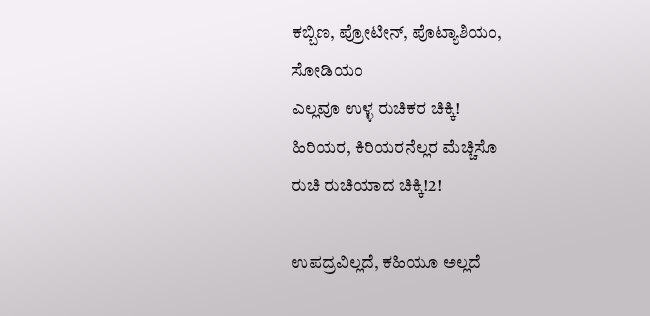ಕಬ್ಬಿಣ, ಪ್ರೋಟೀನ್, ಪೊಟ್ಯಾಶಿಯಂ, ಸೋಡಿಯಂ
ಎಲ್ಲವೂ ಉಳ್ಳ ರುಚಿಕರ ಚಿಕ್ಕಿ!
ಹಿರಿಯರ, ಕಿರಿಯರನೆಲ್ಲರ ಮೆಚ್ಚಿಸೊ
ರುಚಿ ರುಚಿಯಾದ ಚಿಕ್ಕಿ!2!

ಉಪದ್ರವಿಲ್ಲದೆ, ಕಹಿಯೂ ಅಲ್ಲದೆ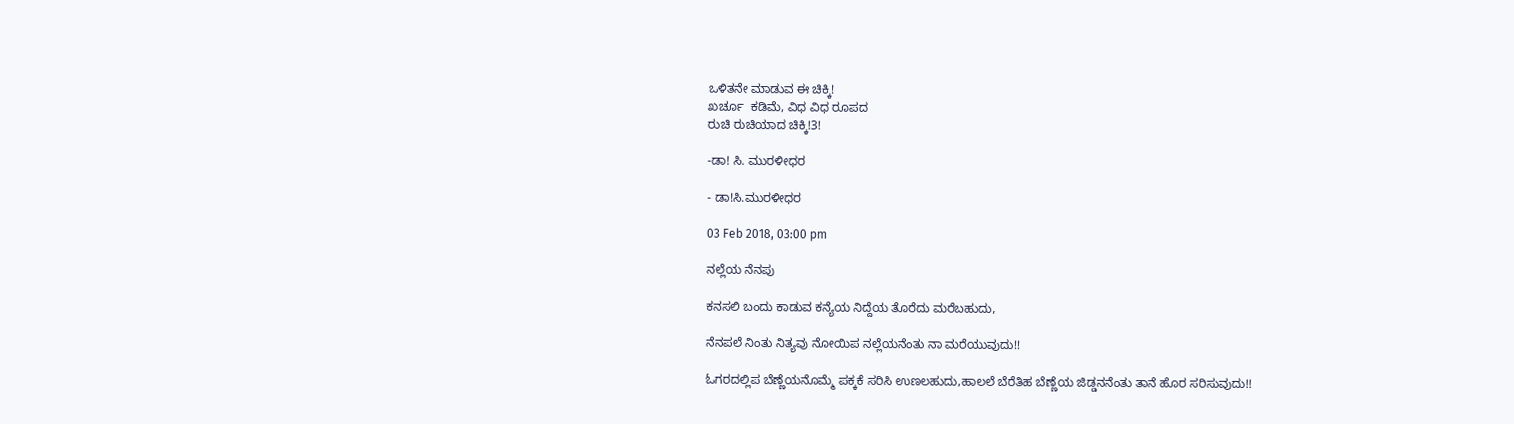ಒಳಿತನೇ ಮಾಡುವ ಈ ಚಿಕ್ಕಿ!
ಖರ್ಚೂ  ಕಡಿಮೆ, ವಿಧ ವಿಧ ರೂಪದ
ರುಚಿ ರುಚಿಯಾದ ಚಿಕ್ಕಿ!3!

-ಡಾ! ಸಿ. ಮುರಳೀಧರ

- ಡಾ!ಸಿ.ಮುರಳೀಧರ

03 Feb 2018, 03:00 pm

ನಲ್ಲೆಯ ನೆನಪು

ಕನಸಲಿ ಬಂದು ಕಾಡುವ ಕನ್ಯೆಯ ನಿದ್ದೆಯ ತೊರೆದು ಮರೆಬಹುದು,

ನೆನಪಲೆ ನಿಂತು ನಿತ್ಯವು ನೋಯಿಪ ನಲ್ಲೆಯನೆಂತು ನಾ ಮರೆಯುವುದು!!

ಓಗರದಲ್ಲಿಪ ಬೆಣ್ಣೆಯನೊಮ್ಮೆ ಪಕ್ಕಕೆ ಸರಿಸಿ ಉಣಲಹುದು,ಹಾಲಲೆ ಬೆರೆತಿಹ ಬೆಣ್ಣೆಯ ಜಿಡ್ಡನನೆಂತು ತಾನೆ ಹೊರ ಸರಿಸುವುದು!!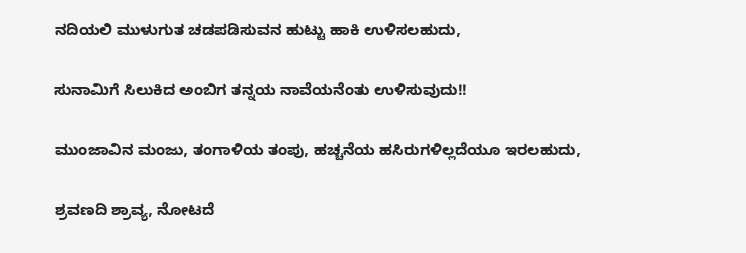ನದಿಯಲಿ ಮುಳುಗುತ ಚಡಪಡಿಸುವನ ಹುಟ್ಟು ಹಾಕಿ ಉಳಿಸಲಹುದು,

ಸುನಾಮಿಗೆ ಸಿಲುಕಿದ ಅಂಬಿಗ ತನ್ನಯ ನಾವೆಯನೆಂತು ಉಳಿಸುವುದು!!

ಮುಂಜಾವಿನ ಮಂಜು, ತಂಗಾಳಿಯ ತಂಪು, ಹಚ್ಚನೆಯ ಹಸಿರುಗಳಿಲ್ಲದೆಯೂ ಇರಲಹುದು,

ಶ್ರವಣದಿ ಶ್ರಾವ್ಯ, ನೋಟದೆ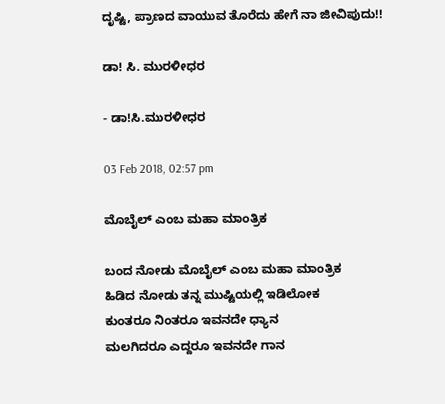ದೃಷ್ಟಿ, ಪ್ರಾಣದ ವಾಯುವ ತೊರೆದು ಹೇಗೆ ನಾ ಜೀವಿಪುದು!!

ಡಾ! ಸಿ. ಮುರಳೀಧರ

- ಡಾ!ಸಿ.ಮುರಳೀಧರ

03 Feb 2018, 02:57 pm

ಮೊಬೈಲ್ ಎಂಬ ಮಹಾ ಮಾಂತ್ರಿಕ

ಬಂದ ನೋಡು ಮೊಬೈಲ್ ಎಂಬ ಮಹಾ ಮಾಂತ್ರಿಕ
ಹಿಡಿದ ನೋಡು ತನ್ನ ಮುಷ್ಟಿಯಲ್ಲಿ ಇಡಿಲೋಕ
ಕುಂತರೂ ನಿಂತರೂ ಇವನದೇ ಧ್ಯಾನ
ಮಲಗಿದರೂ ಎದ್ದರೂ ಇವನದೇ ಗಾನ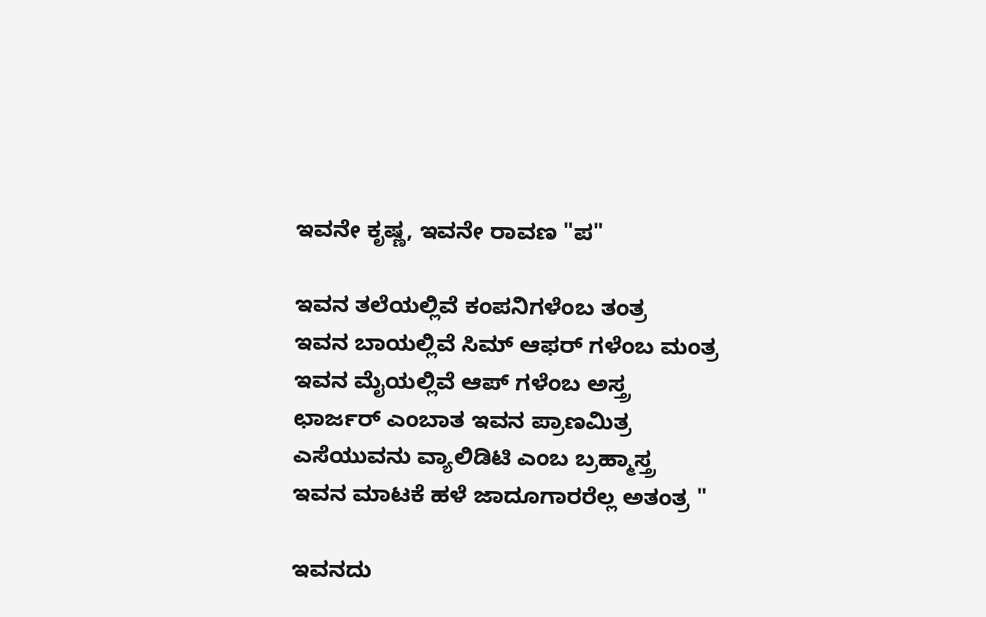ಇವನೇ ಕೃಷ್ಣ, ಇವನೇ ರಾವಣ "ಪ"

ಇವನ ತಲೆಯಲ್ಲಿವೆ ಕಂಪನಿಗಳೆಂಬ ತಂತ್ರ
ಇವನ ಬಾಯಲ್ಲಿವೆ ಸಿಮ್ ಆಫರ್ ಗಳೆಂಬ ಮಂತ್ರ
ಇವನ ಮೈಯಲ್ಲಿವೆ ಆಪ್ ಗಳೆಂಬ ಅಸ್ತ್ರ
ಛಾರ್ಜರ್ ಎಂಬಾತ ಇವನ ಪ್ರಾಣಮಿತ್ರ
ಎಸೆಯುವನು ವ್ಯಾಲಿಡಿಟಿ ಎಂಬ ಬ್ರಹ್ಮಾಸ್ತ್ರ
ಇವನ ಮಾಟಕೆ ಹಳೆ ಜಾದೂಗಾರರೆಲ್ಲ ಅತಂತ್ರ "

ಇವನದು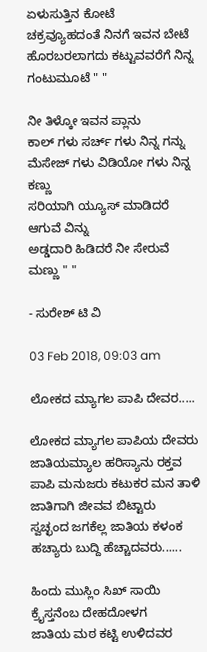ಏಳುಸುತ್ತಿನ ಕೋಟೆ
ಚಕ್ರವ್ಯೂಹದಂತೆ ನಿನಗೆ ಇವನ ಬೇಟೆ
ಹೊರಬರಲಾಗದು ಕಟ್ಟುವವರೆಗೆ ನಿನ್ನ ಗಂಟುಮೂಟೆ " "

ನೀ ತಿಳ್ಕೋ ಇವನ ಪ್ಲಾನು
ಕಾಲ್ ಗಳು ಸರ್ಚ್ ಗಳು ನಿನ್ನ ಗನ್ನು
ಮೆಸೇಜ್ ಗಳು ವಿಡಿಯೋ ಗಳು ನಿನ್ನ ಕಣ್ಣು
ಸರಿಯಾಗಿ ಯ್ಯೂಸ್ ಮಾಡಿದರೆ ಆಗುವೆ ವಿನ್ನು
ಅಡ್ಡದಾರಿ ಹಿಡಿದರೆ ನೀ ಸೇರುವೆ ಮಣ್ಣು " "

- ಸುರೇಶ್ ಟಿ ವಿ

03 Feb 2018, 09:03 am

ಲೋಕದ ಮ್ಯಾಗಲ ಪಾಪಿ ದೇವರ.....

ಲೋಕದ ಮ್ಯಾಗಲ ಪಾಪಿಯ ದೇವರು
ಜಾತಿಯಮ್ಯಾಲ ಹರಿಸ್ಯಾನು ರಕ್ತವ
ಪಾಪಿ ಮನುಜರು ಕಟುಕರ ಮನ ತಾಳಿ
ಜಾತಿಗಾಗಿ ಜೀವವ ಬಿಟ್ಟಾರು
ಸ್ವಚ್ಛಂದ ಜಗಕೆಲ್ಲ ಜಾತಿಯ ಕಳಂಕ ಹಚ್ಯಾರು ಬುದ್ದಿ ಹೆಚ್ಚಾದವರು......

ಹಿಂದು ಮುಸ್ಲಿಂ ಸಿಖ್ ಸಾಯಿ ಕ್ರೈಸ್ತನೆಂಬ ದೇಹದೋಳಗ
ಜಾತಿಯ ಮಠ ಕಟ್ಟಿ ಉಳಿದವರ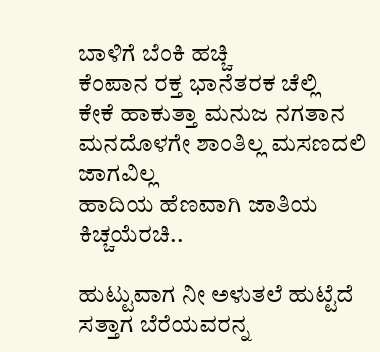ಬಾಳಿಗೆ ಬೆಂಕಿ ಹಚ್ಚಿ
ಕೆಂಪಾನ ರಕ್ತ ಭಾನೆತರಕ ಚೆಲ್ಲಿ
ಕೇಕೆ ಹಾಕುತ್ತಾ ಮನುಜ ನಗತಾನ
ಮನದೊಳಗೇ ಶಾಂತಿಲ್ಲ ಮಸಣದಲಿ ಜಾಗವಿಲ್ಲ
ಹಾದಿಯ ಹೆಣವಾಗಿ ಜಾತಿಯ ಕಿಚ್ಚಯೆರಚಿ..

ಹುಟ್ಟುವಾಗ ನೀ ಅಳುತಲೆ ಹುಟ್ಟೆದೆ
ಸತ್ತಾಗ ಬೆರೆಯವರನ್ನ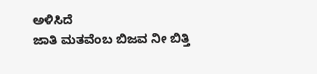ಅಳಿಸಿದೆ
ಜಾತಿ ಮತವೆಂಬ ಬಿಜವ ನೀ ಬಿತ್ತಿ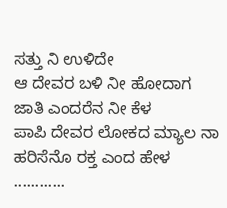ಸತ್ತು ನಿ ಉಳಿದೇ
ಆ ದೇವರ ಬಳಿ ನೀ ಹೋದಾಗ ಜಾತಿ ಎಂದರೆನ ನೀ ಕೆಳ
ಪಾಪಿ ದೇವರ ಲೋಕದ ಮ್ಯಾಲ ನಾ ಹರಿಸೆನೊ ರಕ್ತ ಎಂದ ಹೇಳ ............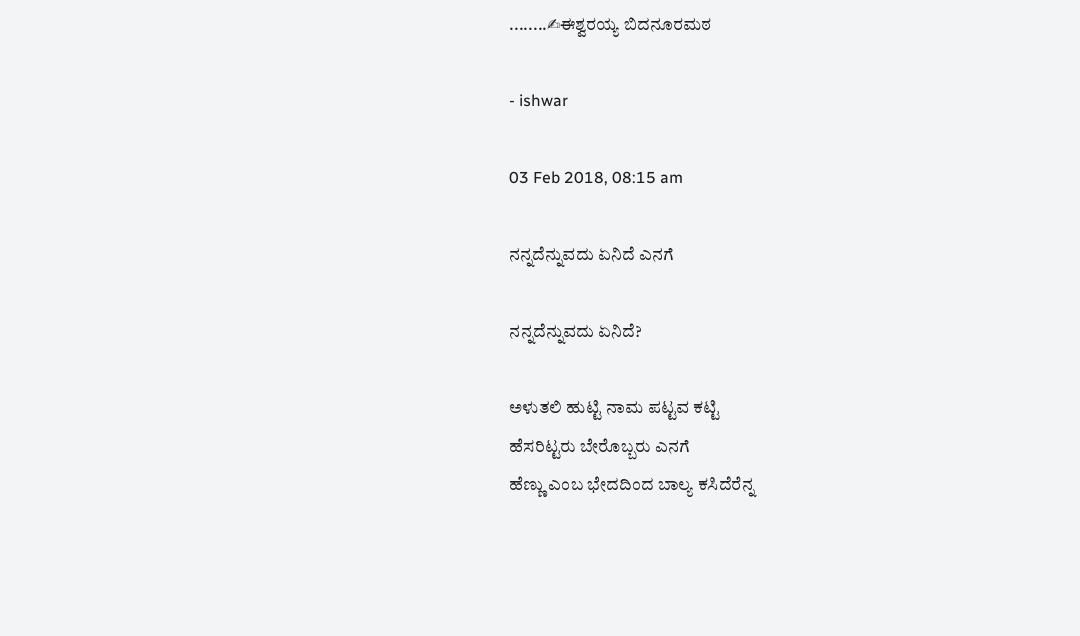........✍ಈಶ್ವರಯ್ಯ ಬಿದನೂರಮಠ

- ishwar

03 Feb 2018, 08:15 am

ನನ್ನದೆನ್ನುವದು ಏನಿದೆ ಎನಗೆ

ನನ್ನದೆನ್ನುವದು ಏನಿದೆ?

ಅಳುತಲಿ ಹುಟ್ಟಿ ನಾಮ ಪಟ್ಟವ ಕಟ್ಟಿ
ಹೆಸರಿಟ್ಟರು ಬೇರೊಬ್ಬರು ಎನಗೆ
ಹೆಣ್ಣು ಎಂಬ ಭೇದದಿಂದ ಬಾಲ್ಯ ಕಸಿದೆರೆನ್ನ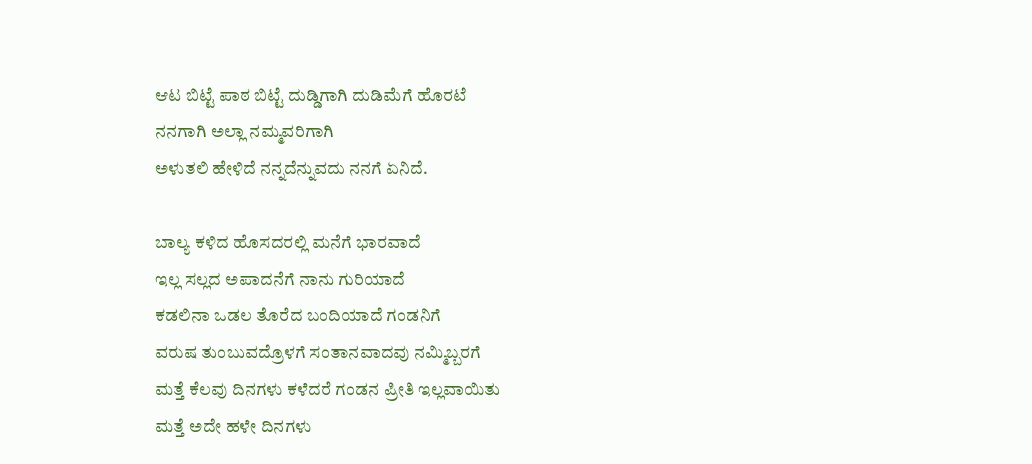ಆಟ ಬಿಟ್ಟೆ ಪಾಠ ಬಿಟ್ಟೆ ದುಡ್ಡಿಗಾಗಿ ದುಡಿಮೆಗೆ ಹೊರಟೆ
ನನಗಾಗಿ ಅಲ್ಲಾ ನಮ್ಮವರಿಗಾಗಿ
ಅಳುತಲಿ ಹೇಳಿದೆ ನನ್ನದೆನ್ನುವದು ನನಗೆ ಏನಿದೆ.

ಬಾಲ್ಯ ಕಳಿದ ಹೊಸದರಲ್ಲಿ ಮನೆಗೆ ಭಾರವಾದೆ
ಇಲ್ಲ ಸಲ್ಲದ ಅಪಾದನೆಗೆ ನಾನು ಗುರಿಯಾದೆ
ಕಡಲಿನಾ ಒಡಲ ತೊರೆದ ಬಂದಿಯಾದೆ ಗಂಡನಿಗೆ
ವರುಷ ತುಂಬುವದ್ರೊಳಗೆ ಸಂತಾನವಾದವು ನಮ್ಮಿಬ್ಬರಗೆ
ಮತ್ತೆ ಕೆಲವು ದಿನಗಳು ಕಳೆದರೆ ಗಂಡನ ಪ್ರೀತಿ ಇಲ್ಲವಾಯಿತು
ಮತ್ತೆ ಅದೇ ಹಳೇ ದಿನಗಳು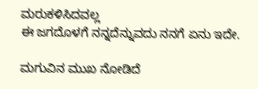ಮರುಕಳಿಸಿದವಲ್ಲ
ಈ ಜಗದೊಳಗೆ ನನ್ನದೆನ್ನುವದು ನನಗೆ ಏನು ಇದೇ.

ಮಗುವಿನ ಮುಖ ನೋಡಿದೆ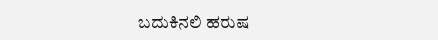ಬದುಕಿನಲಿ ಹರುಷ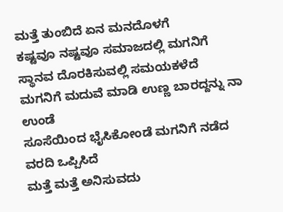ಮತ್ತೆ ತುಂಬಿದೆ ಏನ ಮನದೊಳಗೆ
ಕಷ್ಟವೂ ನಷ್ಟವೂ ಸಮಾಜದಲ್ಲಿ ಮಗನಿಗೆ ಸ್ಥಾನವ ದೊರಕಿಸುವಲ್ಲಿ ಸಮಯಕಳೆದೆ
ಮಗನಿಗೆ ಮದುವೆ ಮಾಡಿ ಉಣ್ಣ ಬಾರದ್ದನ್ನು ನಾ ಉಂಡೆ
ಸೂಸೆಯಿಂದ ಭೈಸಿಕೋಂಡೆ ಮಗನಿಗೆ ನಡೆದ ವರದಿ ಒಪ್ಪಿಸಿದೆ
ಮತ್ತೆ ಮತ್ತೆ ಅನಿಸುವದು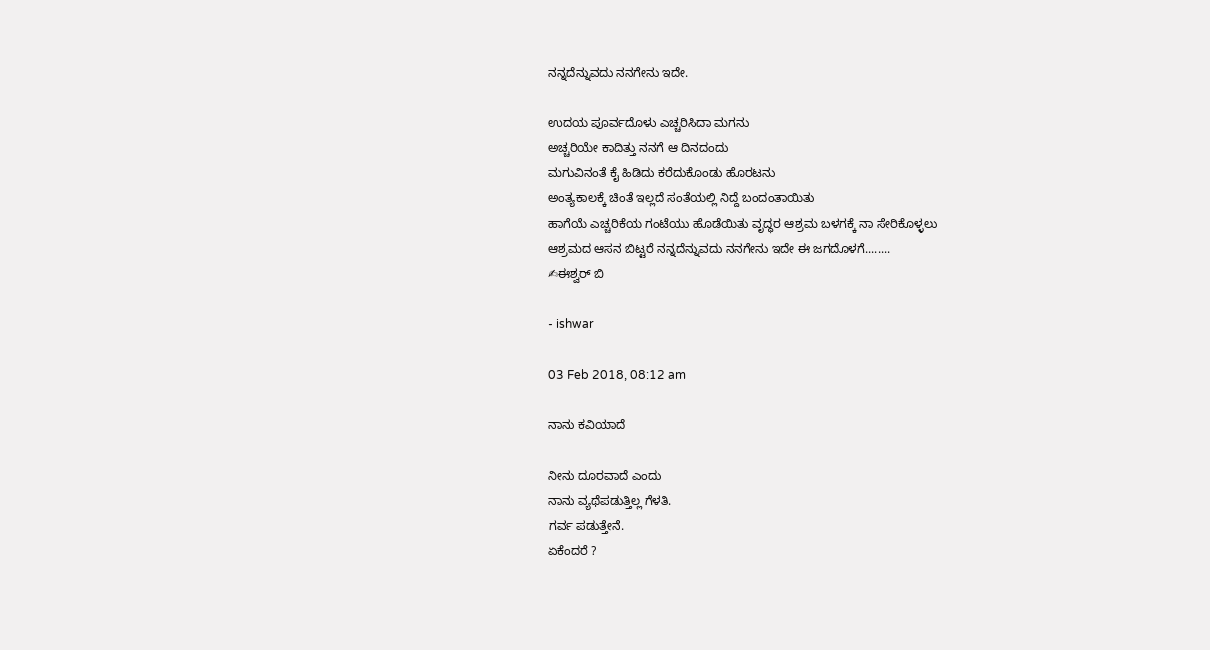ನನ್ನದೆನ್ನುವದು ನನಗೇನು ಇದೇ.

ಉದಯ ಪೂರ್ವದೊಳು ಎಚ್ಚರಿಸಿದಾ ಮಗನು
ಅಚ್ಚರಿಯೇ ಕಾದಿತ್ತು ನನಗೆ ಆ ದಿನದಂದು
ಮಗುವಿನಂತೆ ಕೈ ಹಿಡಿದು ಕರೆದುಕೊಂಡು ಹೊರಟನು
ಅಂತ್ಯಕಾಲಕ್ಕೆ ಚಿಂತೆ ಇಲ್ಲದೆ ಸಂತೆಯಲ್ಲಿ ನಿದ್ದೆ ಬಂದಂತಾಯಿತು
ಹಾಗೆಯೆ ಎಚ್ಚರಿಕೆಯ ಗಂಟೆಯು ಹೊಡೆಯಿತು ವೃದ್ಧರ ಆಶ್ರಮ ಬಳಗಕ್ಕೆ ನಾ ಸೇರಿಕೊಳ್ಳಲು
ಆಶ್ರಮದ ಆಸನ ಬಿಟ್ಟರೆ ನನ್ನದೆನ್ನುವದು ನನಗೇನು ಇದೇ ಈ ಜಗದೊಳಗೆ........
✍ಈಶ್ವರ್ ಬಿ

- ishwar

03 Feb 2018, 08:12 am

ನಾನು ಕವಿಯಾದೆ

ನೀನು ದೂರವಾದೆ ಎಂದು
ನಾನು ವ್ಯಥೆಪಡುತ್ತಿಲ್ಲ ಗೆಳತಿ.
ಗರ್ವ ಪಡುತ್ತೇನೆ.
ಏಕೆಂದರೆ ?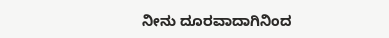ನೀನು ದೂರವಾದಾಗಿನಿಂದ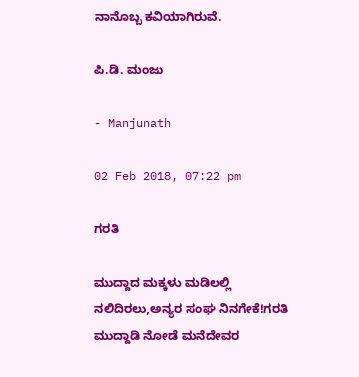ನಾನೊಬ್ಬ ಕವಿಯಾಗಿರುವೆ.

ಪಿ.ಡಿ. ಮಂಜು

- Manjunath

02 Feb 2018, 07:22 pm

ಗರತಿ

ಮುದ್ದಾದ ಮಕ್ಕಳು ಮಡಿಲಲ್ಲಿ
ನಲಿದಿರಲು,ಅನ್ಯರ ಸಂಘ ನಿನಗೇಕೆ!ಗರತಿ
ಮುದ್ದಾಡಿ ನೋಡೆ ಮನೆದೇವರ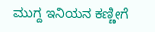ಮುಗ್ದ ಇನಿಯನ ಕಣ್ಣೀಗೆ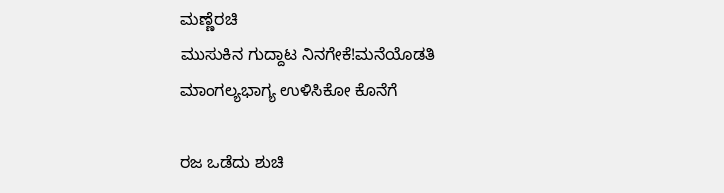ಮಣ್ಣೆರಚಿ
ಮುಸುಕಿನ ಗುದ್ದಾಟ ನಿನಗೇಕೆ!ಮನೆಯೊಡತಿ
ಮಾಂಗಲ್ಯಭಾಗ್ಯ ಉಳಿಸಿಕೋ ಕೊನೆಗೆ

ರಜ ಒಡೆದು ಶುಚಿ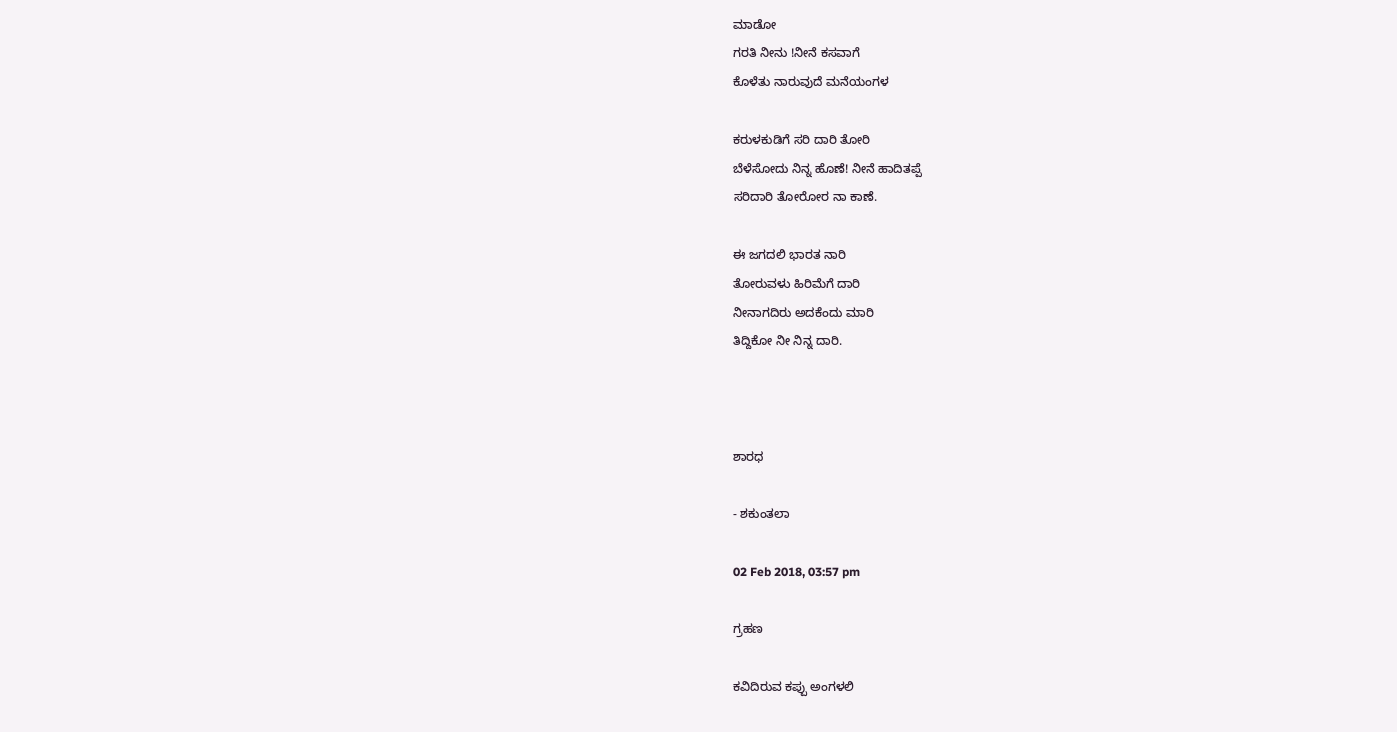ಮಾಡೋ
ಗರತಿ ನೀನು !ನೀನೆ ಕಸವಾಗೆ
ಕೊಳೆತು ನಾರುವುದೆ ಮನೆಯಂಗಳ

ಕರುಳಕುಡಿಗೆ ಸರಿ ದಾರಿ ತೋರಿ
ಬೆಳೆಸೋದು ನಿನ್ನ ಹೊಣೆ! ನೀನೆ ಹಾದಿತಪ್ಪೆ
ಸರಿದಾರಿ ತೋರೋರ ನಾ ಕಾಣೆ.

ಈ ಜಗದಲಿ ಭಾರತ ನಾರಿ
ತೋರುವಳು ಹಿರಿಮೆಗೆ ದಾರಿ
ನೀನಾಗದಿರು ಅದಕೆಂದು ಮಾರಿ
ತಿದ್ದಿಕೋ ನೀ ನಿನ್ನ ದಾರಿ.



ಶಾರಧ

- ಶಕುಂತಲಾ

02 Feb 2018, 03:57 pm

ಗ್ರಹಣ

ಕವಿದಿರುವ ಕಪ್ಪು ಅಂಗಳಲಿ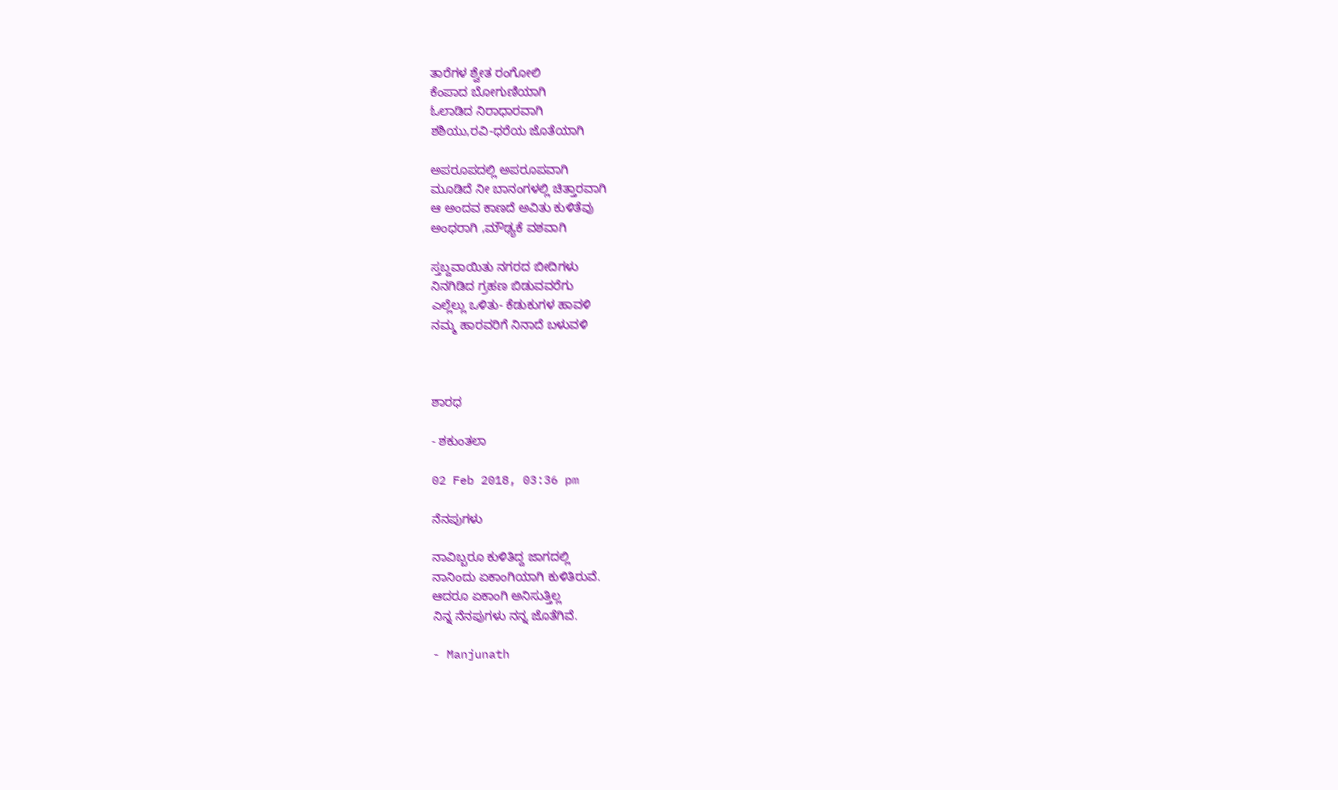ತಾರೆಗಳ ಶ್ವೇತ ರಂಗೋಲಿ
ಕೆಂಪಾದ ಬೋಗುಣಿಯಾಗಿ
ಓಲಾಡಿದ ನಿರಾಧಾರವಾಗಿ
ಶಶಿಯು,ರವಿ-ಧರೆಯ ಜೊತೆಯಾಗಿ

ಅಪರೂಪದಲ್ಲಿ ಅಪರೂಪವಾಗಿ
ಮೂಡಿದೆ ನೀ ಬಾನಂಗಳಲ್ಲಿ ಚಿತ್ತಾರವಾಗಿ
ಆ ಅಂದವ ಕಾಣದೆ ಅವಿತು ಕುಳಿತೆವು
ಅಂಧರಾಗಿ ,ಮೌಢ್ಯಕೆ ವಶವಾಗಿ

ಸ್ತಬ್ದವಾಯಿತು ನಗರದ ಬೀದಿಗಳು
ನಿನಗಿಡಿದ ಗ್ರಹಣ ಬಿಡುವವರೆಗು
ಎಲ್ಲೆಲ್ಲು ಒಳಿತು- ಕೆಡುಕುಗಳ ಹಾವಳಿ
ನಮ್ಮ ಹಾರವರಿಗೆ ನಿನಾದೆ ಬಳುವಳಿ



ಶಾರಧ

- ಶಕುಂತಲಾ

02 Feb 2018, 03:36 pm

ನೆನಪುಗಳು

ನಾವಿಬ್ಬರೂ ಕುಳಿತಿದ್ದ ಜಾಗದಲ್ಲಿ
ನಾನಿಂದು ಏಕಾಂಗಿಯಾಗಿ ಕುಳಿತಿರುವೆ.
ಆದರೂ ಏಕಾಂಗಿ ಅನಿಸುತ್ತಿಲ್ಲ
ನಿನ್ನ ನೆನಪುಗಳು ನನ್ನ ಜೊತೆಗಿವೆ.

- Manjunath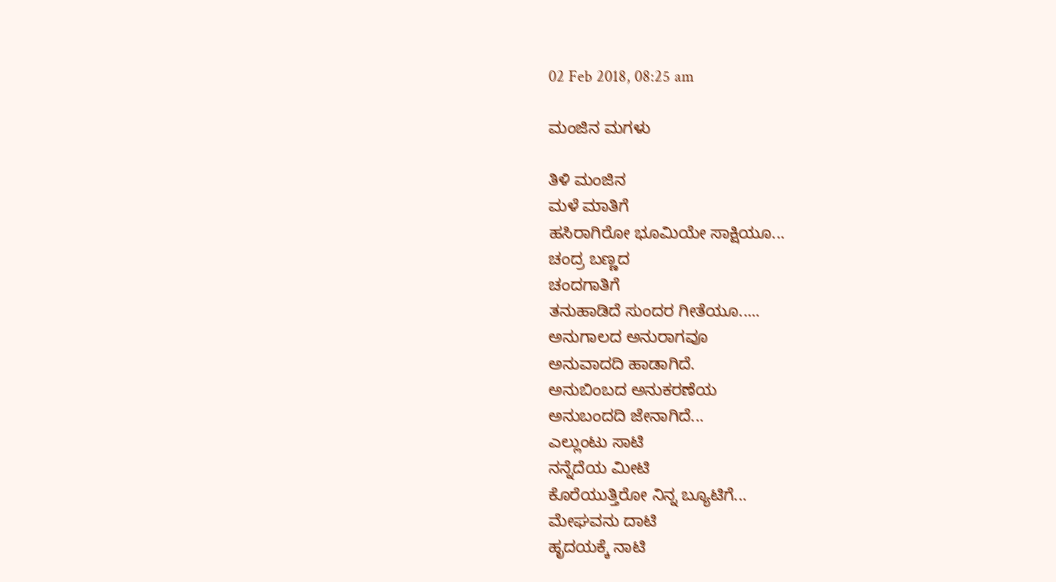02 Feb 2018, 08:25 am

ಮಂಜಿನ ಮಗಳು

ತಿಳಿ ಮಂಜಿನ
ಮಳೆ ಮಾತಿಗೆ
ಹಸಿರಾಗಿರೋ ಭೂಮಿಯೇ ಸಾಕ್ಷಿಯೂ...
ಚಂದ್ರ ಬಣ್ಣದ
ಚಂದಗಾತಿಗೆ
ತನುಹಾಡಿದೆ ಸುಂದರ ಗೀತೆಯೂ.....
ಅನುಗಾಲದ ಅನುರಾಗವೂ
ಅನುವಾದದಿ ಹಾಡಾಗಿದೆ.
ಅನುಬಿಂಬದ ಅನುಕರಣೆಯ
ಅನುಬಂದದಿ ಜೇನಾಗಿದೆ...
ಎಲ್ಲುಂಟು ಸಾಟಿ
ನನ್ನೆದೆಯ ಮೀಟಿ
ಕೊರೆಯುತ್ತಿರೋ ನಿನ್ನ ಬ್ಯೂಟಿಗೆ...
ಮೇಘವನು ದಾಟಿ
ಹೃದಯಕ್ಕೆ ನಾಟಿ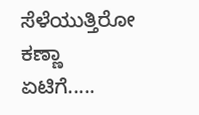ಸೆಳೆಯುತ್ತಿರೋ ಕಣ್ಣಾ ಏಟಿಗೆ.....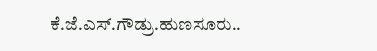ಕೆ.ಜೆ.ಎಸ್.ಗೌಡ್ರು.ಹುಣಸೂರು..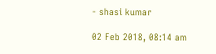- shasi kumar

02 Feb 2018, 08:14 am